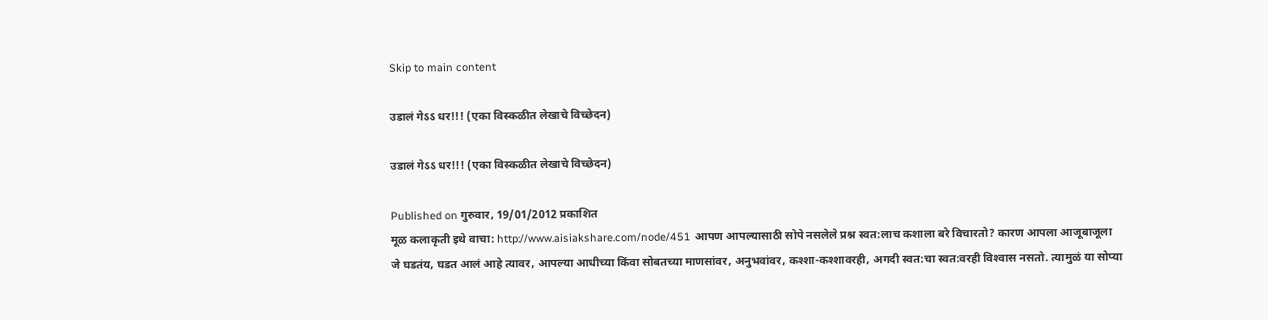Skip to main content

उडालं गेऽऽ धर!!! (एका विस्कळीत लेखाचे विच्छेदन)

उडालं गेऽऽ धर!!! (एका विस्कळीत लेखाचे विच्छेदन)

Published on गुरुवार, 19/01/2012 प्रकाशित
मूळ कलाकृती इथे वाचा: http://www.aisiakshare.com/node/451 आपण आपल्यासाठी सोपे नसलेले प्रश्न स्वत:लाच कशाला बरे विचारतो? कारण आपला आजूबाजूला जे घडतंय, घडत आलं आहे त्यावर, आपल्या आधीच्या किंवा सोबतच्या माणसांवर, अनुभवांवर, कश्‍शा-कश्शावरही, अगदी स्वत:चा स्वत:वरही विश्‍वास नसतो. त्यामुळं या सोप्या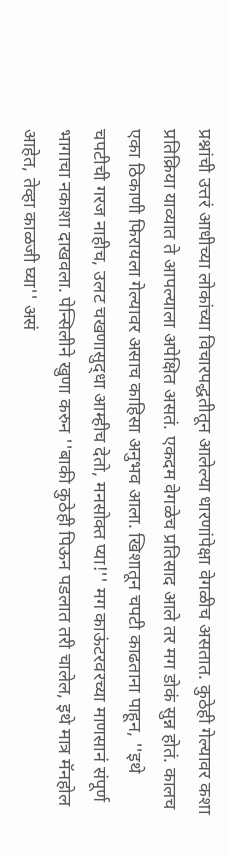प्रश्नांची उत्तरं आधीच्या लोकांच्या विचारपद्धतीतून आलेल्या धारणांपेक्षा वेगळीच असतात. कुठेही गेल्यावर कशा प्रतिक्रिया याव्यात ते आपल्याला अपेक्षित असतं. एकदम वेगळेच प्रतिसाद आले तर मग डोकं सुन्न होतं. कालच एका ठिकाणी फिरायला गेल्यावर असाच काहिसा अनुभव आला. खिशातून चपटी काढताना पाहून, ''इथे चपटीची गरज नाहीच, उलट चखणासुद्‍धा आम्हीच देतो, मनसोक्त प्या!'' मग काऊंटरवरच्या माणसानं संपूर्ण भागाचा नकाशा दाखवला. पेन्सिलीने खुणा करुन ''बाकी कुठेही पिऊन पडलात तरी चालेल, इथे मात्र मॅनहोल आहेत, तेव्हा काळजी घ्‍या'' असं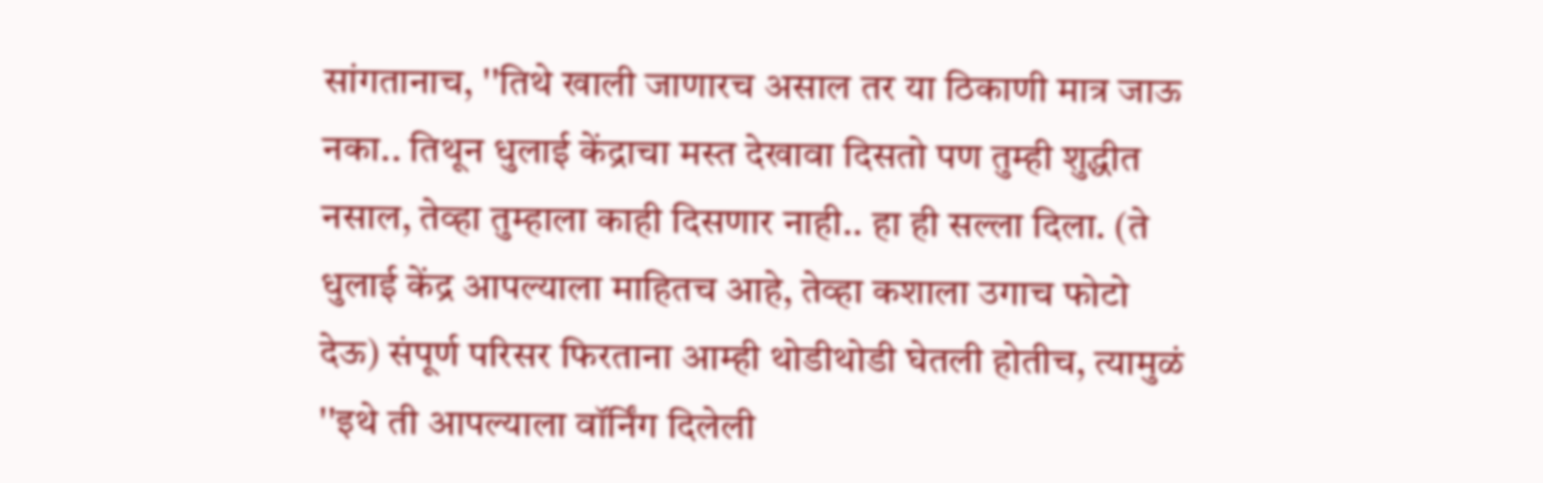सांगतानाच, ''तिथे खाली जाणारच असाल तर या ठिकाणी मात्र जाऊ नका.. तिथून धुलाई केंद्राचा मस्त देखावा दिसतो पण तुम्ही शुद्धीत नसाल, तेव्हा तुम्हाला काही दिसणार नाही.. हा ही सल्ला दिला. (ते धुलाई केंद्र आपल्याला माहितच आहे, तेव्हा कशाला उगाच फोटो देऊ) संपूर्ण परिसर फिरताना आम्ही थोडीथोडी घेतली होतीच, त्यामुळं ''इथे ती आपल्याला वॉर्निंग दिलेली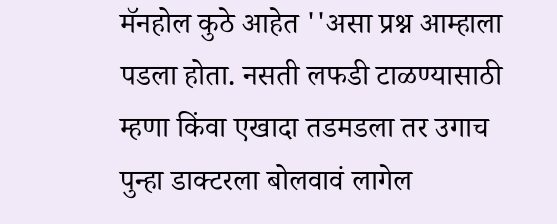मॅनहोल कुठे आहेत ''असा प्रश्न आम्हाला पडला होता. नसती लफडी टाळण्‍यासाठी म्हणा किंवा एखादा तडमडला तर उगाच पुन्हा डाक्टरला बोलवावं लागेल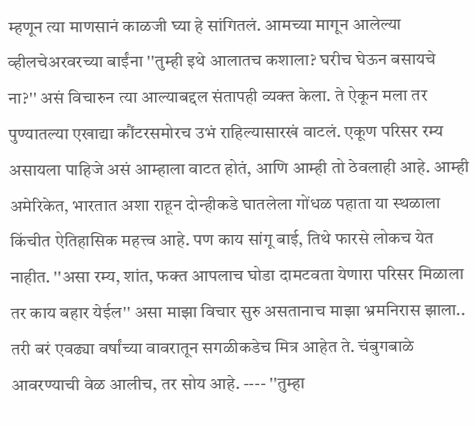म्हणून त्या माणसानं काळजी घ्‍या हे सांगितलं. आमच्या मागून आलेल्या व्हीलचेअरवरच्या बाईंना ''तुम्ही इथे आला‍तच कशाला? घरीच घेऊन बसायचे ना?'' असं विचारुन त्या आल्याबद्दल संतापही व्यक्त केला. ते ऐकून मला तर पुण्‍यातल्या एखाद्या कौंटरसमोरच उभं राहिल्यासारखं वाटलं. एकूण परिसर रम्य असायला पाहिजे असं आम्हाला वाटत होतं, आणि आम्ही तो ठेवलाही आहे. आम्ही अमेरिकेत, भारतात अशा राहून दोन्हीकडे घातलेला गोंधळ पहाता या स्‍थळाला किंचीत ऐतिहासिक महत्त्व आहे. पण काय सांगू बाई, तिथे फारसे लोकच येत नाहीत. ''असा रम्य, शांत, फक्त आपलाच घोडा दामटवता येणारा परिसर मिळाला तर काय बहार येईल'' असा माझा विचार सुरु असतानाच माझा भ्रमनिरास झाला.. तरी बरं एवढ्‍या वर्षांच्या वावरातून सगळीकडेच मित्र आहेत ते. चंबुगबाळे आवरण्‍याची वेळ आलीच, तर सोय आहे. ---- ''तुम्हा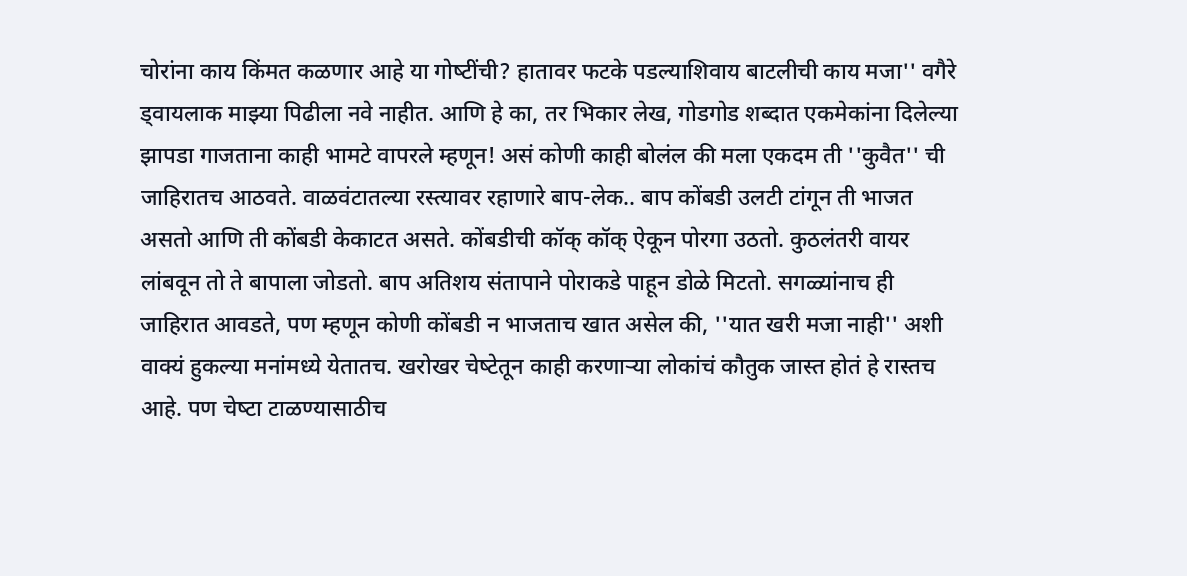चोरांना काय किंमत कळणार आहे या गोष्‍टींची? हातावर फटके पडल्याशिवाय बाटलीची काय मजा'' वगैरे ड्वायलाक माझ्‍या पिढीला नवे नाहीत. आणि हे का, तर भिकार लेख, गोडगोड शब्दात एकमेकांना दिलेल्या झापडा गाजताना काही भामटे वापरले म्हणून! असं कोणी काही बोलंल की मला एकदम ती ''कुवैत'' ची जाहिरातच आठवते. वाळवंटातल्या रस्त्यावर रहाणारे बाप-लेक.. बाप कोंबडी उलटी टांगून ती भाजत असतो आणि ती कोंबडी केकाटत असते. कोंबडीची कॉक् कॉक् ऐकून पोरगा उठतो. कुठलंतरी वायर लांबवून तो ते बापाला जोडतो. बाप अतिशय संतापाने पोराकडे पाहून डोळे मिटतो. सगळ्यांनाच ही जाहिरात आवडते, पण म्हणून कोणी कोंबडी न भाजताच खात असेल की, ''यात खरी मजा नाही'' अशी वाक्यं हुकल्या मनांमध्‍ये येतातच. खरोखर चेष्‍टेतून काही करणार्‍या लोकांचं कौतुक जास्त होतं हे रास्तच आहे. पण चेष्‍टा टाळण्‍यासाठीच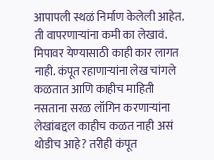आपापली स्थळं निर्माण केलेली आहेत. ती वापरणार्‍यांना कमी का लेखावं. मिपावर येण्‍यासाठी काही कार लागत नाही. कंपूत रहाणार्‍यांना लेख चांगले कळतात आणि काहीच माहिती नसताना सरळ लॉगिन करणार्‍यांना लेखांबद्दल काहीच कळत नाही असं थोडीच आहे? तरीही कंपूत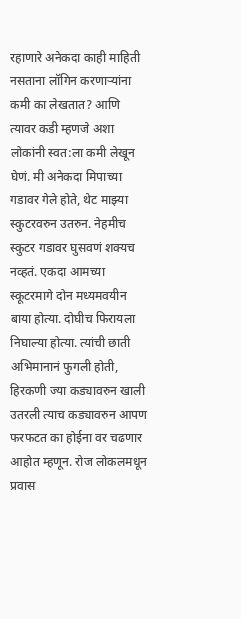रहाणारे अनेकदा काही माहिती नसताना लॉगिन करणार्‍यांना कमी का लेखतात? आणि त्यावर कडी म्हणजे अशा लोकांनी स्वत:ला कमी लेखून घेणं. मी अनेकदा मिपाच्या गडावर गेले होते, थेट माझ्‍या स्कुटरवरुन उतरुन. नेहमीच स्कुटर गडावर घुसवणं शक्यच नव्हतं. एकदा आमच्या स्कूटरमागे दोन मध्‍यमवयीन बाया होत्या. दोघीच फिरायला निघाल्या होत्या. त्यांची छाती अभिमानानं फुगली होती, हिरकणी ज्या कड्यावरुन खाली उतरली त्याच कड्यावरुन आपण फरफटत का होईना वर चढणार आहोत म्हणून. रोज लोकलमधून प्रवास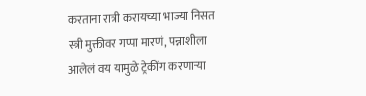करताना रात्री करायच्या भाज्या निसत स्‍त्री मुक्तीवर गप्पा मारणं, पन्नाशीला आलेलं वय यामुळे ट्रेकींग करणार्‍या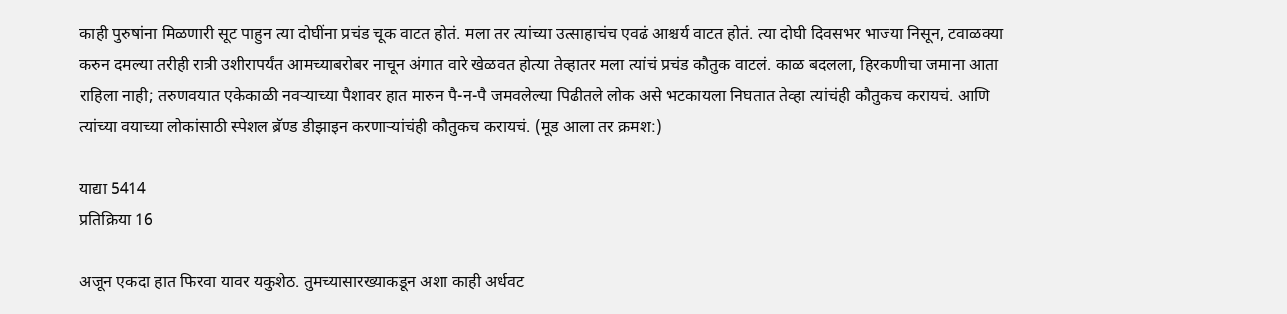काही पुरुषांना मिळणारी सूट पाहुन त्या दोघींना प्रचंड चूक वाटत होतं. मला तर त्यांच्या उत्साहाचंच एवढं आश्चर्य वाटत होतं. त्या दोघी दिवसभर भाज्या निसून, टवाळक्या करुन दमल्या तरीही रात्री उशीरापर्यंत आमच्याबरोबर नाचून अंगात वारे खेळवत होत्या तेव्हातर मला त्यांचं प्रचंड कौतुक वाटलं. काळ बदलला, हिरकणीचा जमाना आता राहिला नाही; तरुणवयात एकेकाळी नवर्‍याच्या पैशावर हात मारुन पै-न-पै जमवलेल्या पिढीतले लोक असे भटकायला निघतात तेव्हा त्यांचंही कौतुकच करायचं. आणि त्यांच्या वयाच्या लोकांसाठी स्पेशल ब्रॅण्‍ड ‍डीझाइन करणार्‍यांचंही कौतुकच करायचं. (मूड आला तर क्रमश:)

याद्या 5414
प्रतिक्रिया 16

अजून एकदा हात फिरवा यावर यकुशेठ. तुमच्यासारख्याकडून अशा काही अर्धवट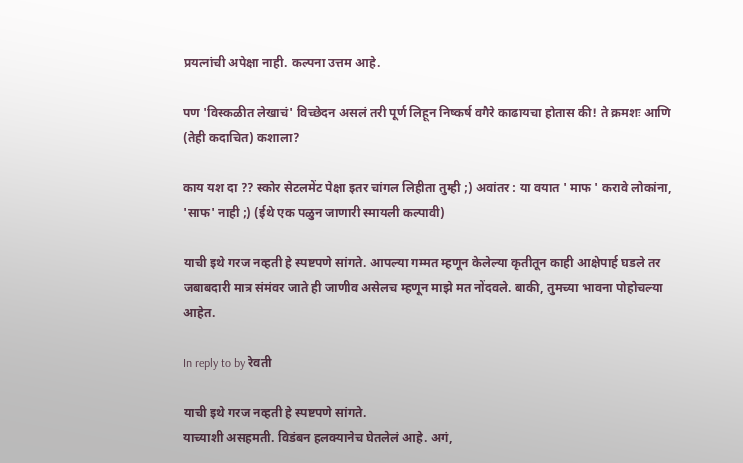प्रयत्नांची अपेक्षा नाही. कल्पना उत्तम आहे.

पण 'विस्कळीत लेखाचं' विच्छेदन असलं तरी पूर्ण लिहून निष्कर्ष वगैरे काढायचा होतास की! ते क्रमशः आणि (तेही कदाचित) कशाला?

काय यश दा ?? स्कोर सेटलमेंट पेक्षा इतर चांगल लिहीता तुम्ही ;) अवांतर : या वयात ' माफ ' करावे लोकांना, 'साफ' नाही ;) (ईथे एक पळुन जाणारी स्मायली कल्पावी)

याची इथे गरज नव्हती हे स्पष्टपणे सांगते. आपल्या गम्मत म्हणून केलेल्या कृतीतून काही आक्षेपार्ह घडले तर जबाबदारी मात्र संमंवर जाते ही जाणीव असेलच म्हणून माझे मत नोंदवले. बाकी, तुमच्या भावना पोहोचल्या आहेत.

In reply to by रेवती

याची इथे गरज नव्हती हे स्पष्टपणे सांगते.
याच्याशी असहमती. विडंबन हलक्यानेच घेतलेलं आहे. अगं,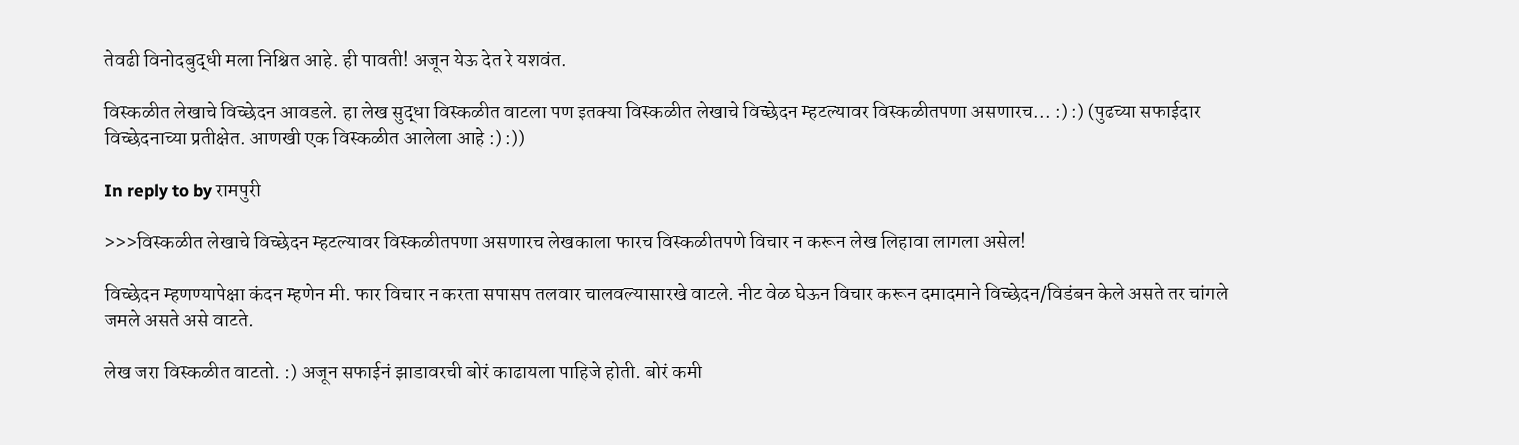तेवढी विनोदबुद्धी मला निश्चित आहे. ही पावती! अजून येऊ देत रे यशवंत.

विस्कळीत लेखाचे विच्छेदन आवडले. हा लेख सुद्धा विस्कळीत वाटला पण इतक्या विस्कळीत लेखाचे विच्छेदन म्हटल्यावर विस्कळीतपणा असणारच... :) :) (पुढच्या सफाईदार विच्छेदनाच्या प्रतीक्षेत. आणखी एक विस्कळीत आलेला आहे :) :))

In reply to by रामपुरी

>>>विस्कळीत लेखाचे विच्छेदन म्हटल्यावर विस्कळीतपणा असणारच लेखकाला फारच विस्कळीतपणे विचार न करून लेख लिहावा लागला असेल!

विच्छेदन म्हणण्यापेक्षा कंदन म्हणेन मी. फार विचार न करता सपासप तलवार चालवल्यासारखे वाटले. नीट वेळ घेऊन विचार करून दमादमाने विच्छेदन/विडंबन केले असते तर चांगले जमले असते असे वाटते.

लेख जरा विस्कळीत वाटतो. :) अजून सफाईनं झाडावरची बोरं काढायला पाहिजे होती. बोरं कमी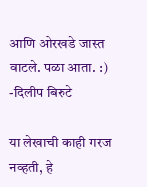आणि ओरखडे जास्त वाटले. पळा आता. :) -दिलीप बिरुटे

या लेखाची काही गरज नव्हती, हे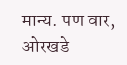मान्य. पण वार, ओरखडे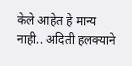केले आहेत हे मान्य नाही.. अदिती हलक्याने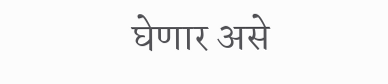घेणार असे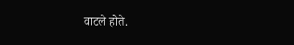वाटले होते.